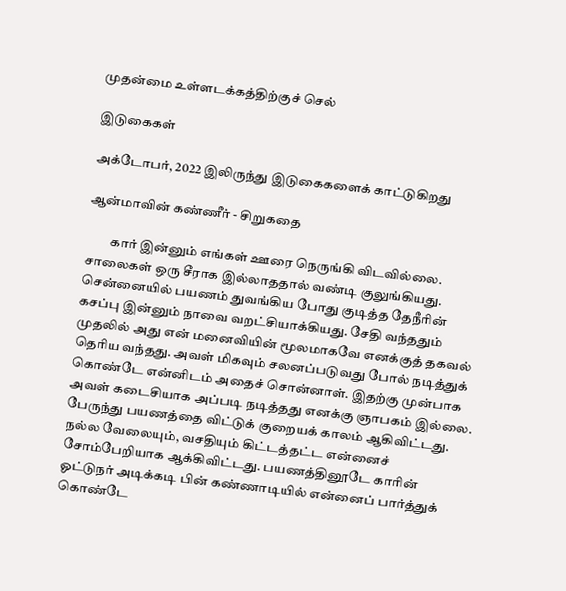முதன்மை உள்ளடக்கத்திற்குச் செல்

இடுகைகள்

அக்டோபர், 2022 இலிருந்து இடுகைகளைக் காட்டுகிறது

ஆன்மாவின் கண்ணீர் - சிறுகதை

         கார் இன்னும் எங்கள் ஊரை நெருங்கி விடவில்லை. சாலைகள் ஒரு சீராக இல்லாததால் வண்டி குலுங்கியது. சென்னையில் பயணம் துவங்கிய போது குடித்த தேநீரின் கசப்பு இன்னும் நாவை வறட்சியாக்கியது. சேதி வந்ததும் முதலில் அது என் மனைவியின் மூலமாகவே எனக்குத் தகவல் தெரிய வந்தது. அவள் மிகவும் சலனப்படுவது போல் நடித்துக் கொண்டே என்னிடம் அதைச் சொன்னாள். இதற்கு முன்பாக அவள் கடைசியாக அப்படி நடித்தது எனக்கு ஞாபகம் இல்லை. பேருந்து பயணத்தை விட்டுக் குறையக் காலம் ஆகிவிட்டது. நல்ல வேலையும், வசதியும் கிட்டத்தட்ட என்னைச் சோம்பேறியாக ஆக்கிவிட்டது. பயணத்தினூடே காரின் ஓட்டுநர் அடிக்கடி பின் கண்ணாடியில் என்னைப் பார்த்துக் கொண்டே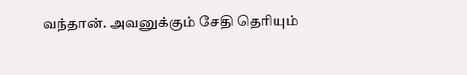வந்தான். அவனுக்கும் சேதி தெரியும்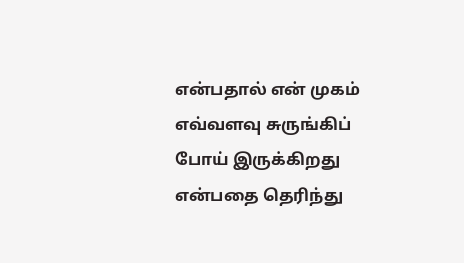என்பதால் என் முகம் எவ்வளவு சுருங்கிப் போய் இருக்கிறது என்பதை தெரிந்து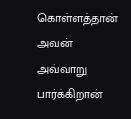கொள்ளத்தான் அவன் அவ்வாறு பார்க்கிறான்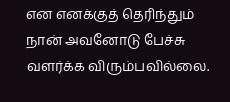என எனக்குத் தெரிந்தும் நான் அவனோடு பேச்சு வளர்க்க விரும்பவில்லை.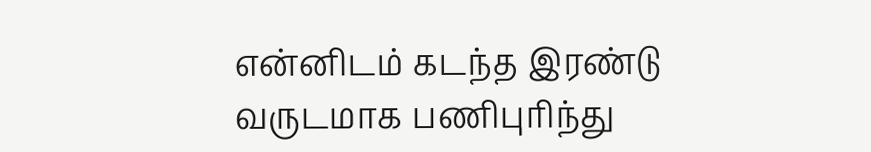என்னிடம் கடந்த இரண்டு வருடமாக பணிபுரிந்து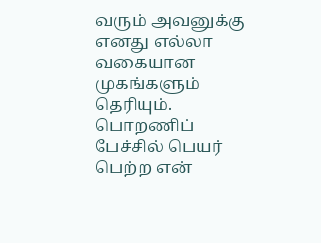வரும் அவனுக்கு எனது எல்லா வகையான முகங்களும் தெரியும். பொறணிப் பேச்சில் பெயர் பெற்ற என்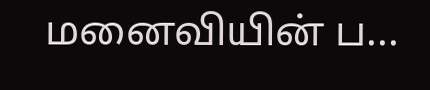மனைவியின் ப...